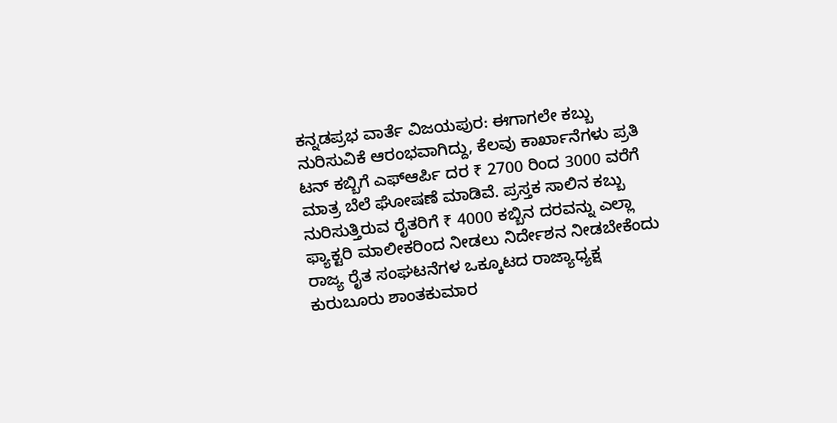ಕನ್ನಡಪ್ರಭ ವಾರ್ತೆ ವಿಜಯಪುರ: ಈಗಾಗಲೇ ಕಬ್ಬು ನುರಿಸುವಿಕೆ ಆರಂಭವಾಗಿದ್ದು, ಕೆಲವು ಕಾರ್ಖಾನೆಗಳು ಪ್ರತಿ ಟನ್ ಕಬ್ಬಿಗೆ ಎಫ್ಆರ್ಪಿ ದರ ₹ 2700 ರಿಂದ 3000 ವರೆಗೆ ಮಾತ್ರ ಬೆಲೆ ಘೋಷಣೆ ಮಾಡಿವೆ. ಪ್ರಸ್ತಕ ಸಾಲಿನ ಕಬ್ಬು ನುರಿಸುತ್ತಿರುವ ರೈತರಿಗೆ ₹ 4000 ಕಬ್ಬಿನ ದರವನ್ನು ಎಲ್ಲಾ ಫ್ಯಾಕ್ಟರಿ ಮಾಲೀಕರಿಂದ ನೀಡಲು ನಿರ್ದೇಶನ ನೀಡಬೇಕೆಂದು ರಾಜ್ಯ ರೈತ ಸಂಘಟನೆಗಳ ಒಕ್ಕೂಟದ ರಾಜ್ಯಾಧ್ಯಕ್ಷ ಕುರುಬೂರು ಶಾಂತಕುಮಾರ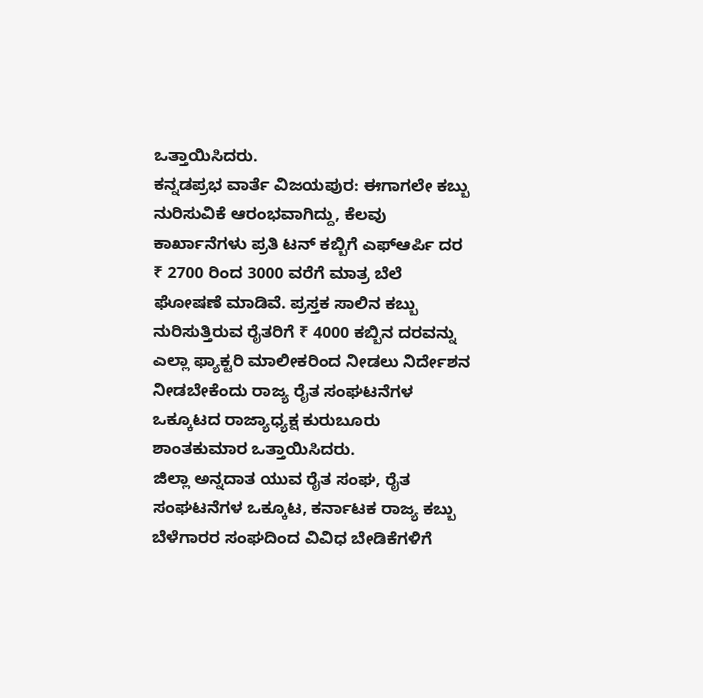ಒತ್ತಾಯಿಸಿದರು.
ಕನ್ನಡಪ್ರಭ ವಾರ್ತೆ ವಿಜಯಪುರ: ಈಗಾಗಲೇ ಕಬ್ಬು ನುರಿಸುವಿಕೆ ಆರಂಭವಾಗಿದ್ದು, ಕೆಲವು ಕಾರ್ಖಾನೆಗಳು ಪ್ರತಿ ಟನ್ ಕಬ್ಬಿಗೆ ಎಫ್ಆರ್ಪಿ ದರ ₹ 2700 ರಿಂದ 3000 ವರೆಗೆ ಮಾತ್ರ ಬೆಲೆ ಘೋಷಣೆ ಮಾಡಿವೆ. ಪ್ರಸ್ತಕ ಸಾಲಿನ ಕಬ್ಬು ನುರಿಸುತ್ತಿರುವ ರೈತರಿಗೆ ₹ 4000 ಕಬ್ಬಿನ ದರವನ್ನು ಎಲ್ಲಾ ಫ್ಯಾಕ್ಟರಿ ಮಾಲೀಕರಿಂದ ನೀಡಲು ನಿರ್ದೇಶನ ನೀಡಬೇಕೆಂದು ರಾಜ್ಯ ರೈತ ಸಂಘಟನೆಗಳ ಒಕ್ಕೂಟದ ರಾಜ್ಯಾಧ್ಯಕ್ಷ ಕುರುಬೂರು ಶಾಂತಕುಮಾರ ಒತ್ತಾಯಿಸಿದರು.
ಜಿಲ್ಲಾ ಅನ್ನದಾತ ಯುವ ರೈತ ಸಂಘ, ರೈತ ಸಂಘಟನೆಗಳ ಒಕ್ಕೂಟ, ಕರ್ನಾಟಕ ರಾಜ್ಯ ಕಬ್ಬು ಬೆಳೆಗಾರರ ಸಂಘದಿಂದ ವಿವಿಧ ಬೇಡಿಕೆಗಳಿಗೆ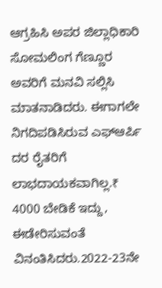ಆಗ್ರಹಿಸಿ ಅಪರ ಜಿಲ್ಲಾಧಿಕಾರಿ ಸೋಮಲಿಂಗ ಗೆಣ್ಣೂರ ಅವರಿಗೆ ಮನವಿ ಸಲ್ಲಿಸಿ ಮಾತನಾಡಿದರು. ಈಗಾಗಲೇ ನಿಗದಿಪಡಿಸಿರುವ ಎಫ್ಆರ್ಪಿ ದರ ರೈತರಿಗೆ ಲಾಭದಾಯಕವಾಗಿಲ್ಲ.₹ 4000 ಬೇಡಿಕೆ ಇದ್ದು, ಈಡೇರಿಸುವಂತೆ ವಿನಂತಿಸಿದರು.2022-23ನೇ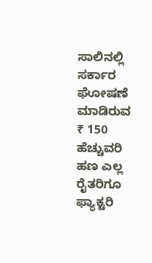ಸಾಲಿನಲ್ಲಿ ಸರ್ಕಾರ ಘೋಷಣೆ ಮಾಡಿರುವ ₹ 150 ಹೆಚ್ಚುವರಿ ಹಣ ಎಲ್ಲ ರೈತರಿಗೂ ಫ್ಯಾಕ್ಟರಿ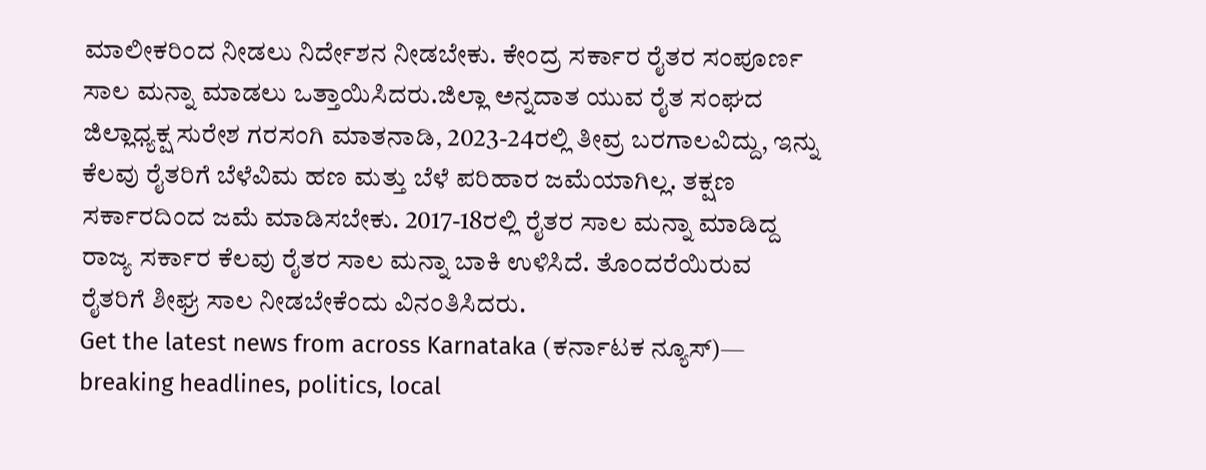ಮಾಲೀಕರಿಂದ ನೀಡಲು ನಿರ್ದೇಶನ ನೀಡಬೇಕು. ಕೇಂದ್ರ ಸರ್ಕಾರ ರೈತರ ಸಂಪೂರ್ಣ ಸಾಲ ಮನ್ನಾ ಮಾಡಲು ಒತ್ತಾಯಿಸಿದರು.ಜಿಲ್ಲಾ ಅನ್ನದಾತ ಯುವ ರೈತ ಸಂಘದ ಜಿಲ್ಲಾಧ್ಯಕ್ಷ ಸುರೇಶ ಗರಸಂಗಿ ಮಾತನಾಡಿ, 2023-24ರಲ್ಲಿ ತೀವ್ರ ಬರಗಾಲವಿದ್ದು, ಇನ್ನು ಕೆಲವು ರೈತರಿಗೆ ಬೆಳೆವಿಮ ಹಣ ಮತ್ತು ಬೆಳೆ ಪರಿಹಾರ ಜಮೆಯಾಗಿಲ್ಲ. ತಕ್ಷಣ ಸರ್ಕಾರದಿಂದ ಜಮೆ ಮಾಡಿಸಬೇಕು. 2017-18ರಲ್ಲಿ ರೈತರ ಸಾಲ ಮನ್ನಾ ಮಾಡಿದ್ದ ರಾಜ್ಯ ಸರ್ಕಾರ ಕೆಲವು ರೈತರ ಸಾಲ ಮನ್ನಾ ಬಾಕಿ ಉಳಿಸಿದೆ. ತೊಂದರೆಯಿರುವ ರೈತರಿಗೆ ಶೀಘ್ರ ಸಾಲ ನೀಡಬೇಕೆಂದು ವಿನಂತಿಸಿದರು.
Get the latest news from across Karnataka (ಕರ್ನಾಟಕ ನ್ಯೂಸ್)— breaking headlines, politics, local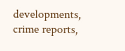developments, crime reports,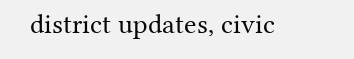district updates, civic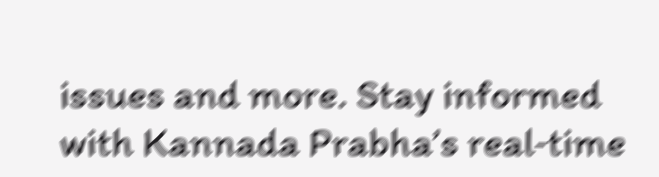issues and more. Stay informed with Kannada Prabha’s real‑time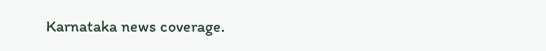Karnataka news coverage.